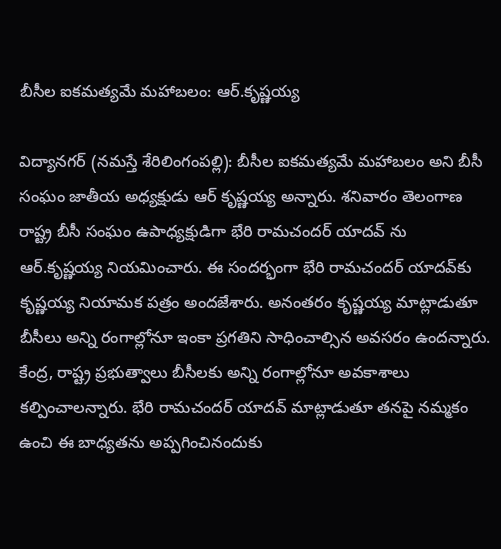బీసీల ఐక‌మత్యమే మహాబలం: ఆర్.కృష్ణయ్య

విద్యాన‌గ‌ర్ (న‌మ‌స్తే శేరిలింగంప‌ల్లి): బీసీల ఐక‌మత్యమే మహాబలం అని బీసీ సంఘం జాతీయ అధ్యక్షుడు ఆర్ కృష్ణయ్య అన్నారు. శ‌నివారం తెలంగాణ రాష్ట్ర బీసీ సంఘం ఉపాధ్యక్షుడిగా భేరి రామచందర్ యాదవ్ ను ఆర్.కృష్ణయ్య నియ‌మించారు. ఈ సంద‌ర్భంగా భేరి రామ‌చంద‌ర్ యాద‌వ్‌కు కృష్ణ‌య్య నియామ‌క ప‌త్రం అందజేశారు. అనంత‌రం కృష్ణయ్య మాట్లాడుతూ బీసీలు అన్ని రంగాల్లోనూ ఇంకా ప్ర‌గ‌తిని సాధించాల్సిన అవ‌స‌రం ఉంద‌న్నారు. కేంద్ర, రాష్ట్ర ప్ర‌భుత్వాలు బీసీల‌కు అన్ని రంగాల్లోనూ అవ‌కాశాలు క‌ల్పించాల‌న్నారు. భేరి రామ‌చంద‌ర్ యాద‌వ్ మాట్లాడుతూ త‌న‌పై న‌మ్మ‌కం ఉంచి ఈ బాధ్య‌త‌ను అప్ప‌గించినందుకు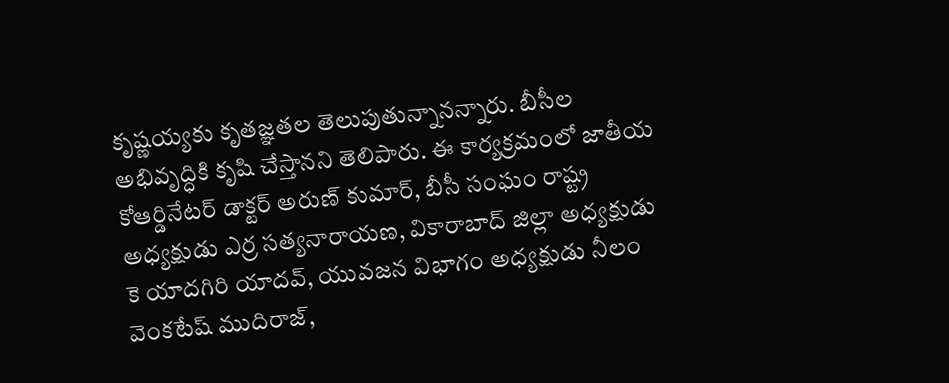కృష్ణ‌య్య‌కు కృత‌జ్ఞ‌త‌ల తెలుపుతున్నాన‌న్నారు. బీసీల అభివృద్ధికి కృషి చేస్తాన‌ని తెలిపారు. ఈ కార్యక్రమంలో జాతీయ కోఆర్డినేటర్ డాక్టర్ అరుణ్ కుమార్, బీసీ సంఘం రాష్ట్ర అధ్యక్షుడు ఎర్ర సత్యనారాయణ, వికారాబాద్ జిల్లా అధ్యక్షుడు కె యాదగిరి యాదవ్, యువజన విభాగం అధ్యక్షుడు నీలం వెంకటేష్ ముదిరాజ్,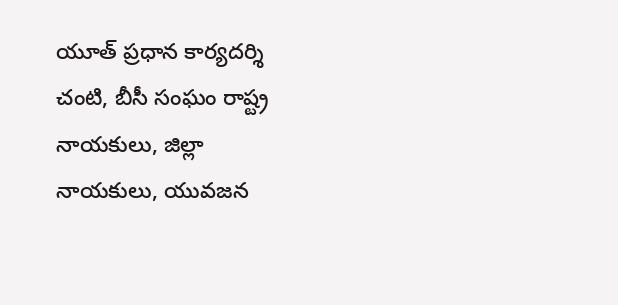యూత్ ప్రధాన కార్యదర్శి చంటి, బీసీ సంఘం రాష్ట్ర నాయకులు, జిల్లా నాయకులు, యువజన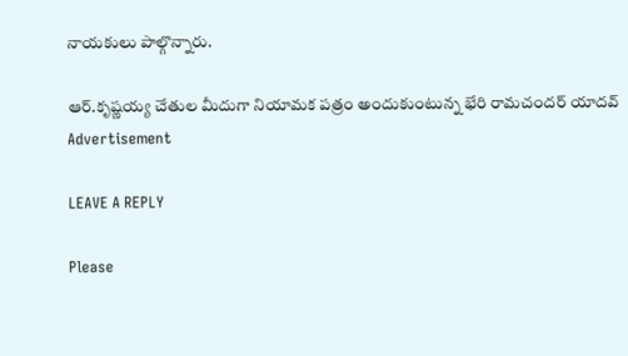నాయకులు పాల్గొన్నారు.

ఆర్.కృష్ణయ్య చేతుల మీదుగా నియామ‌క ప‌త్రం అందుకుంటున్న భేరి రామచందర్ యాదవ్
Advertisement

LEAVE A REPLY

Please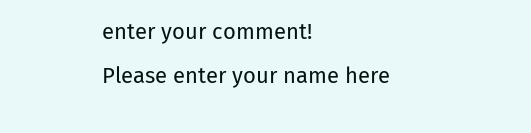enter your comment!
Please enter your name here